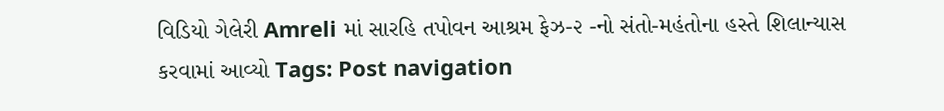વિડિયો ગેલેરી Amreli માં સારહિ તપોવન આશ્રમ ફેઝ-૨ -નો સંતો-મહંતોના હસ્તે શિલાન્યાસ કરવામાં આવ્યો Tags: Post navigation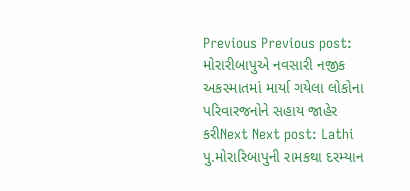Previous Previous post: મોરારીબાપુએ નવસારી નજીક અકસ્માતમાં માર્યા ગયેલા લોકોના પરિવારજનોને સહાય જાહેર કરીNext Next post: Lathi પુ.મોરારિબાપુની રામકથા દરમ્યાન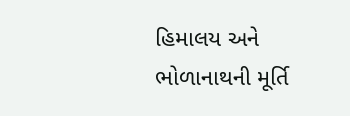હિમાલય અને ભોળાનાથની મૂર્તિ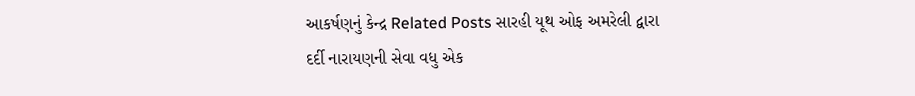આકર્ષણનું કેન્દ્ર Related Posts સારહી યૂથ ઓફ અમરેલી દ્વારા દર્દી નારાયણની સેવા વધુ એક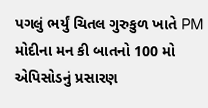પગલું ભર્યું ચિતલ ગુરુકુળ ખાતે PM મોદીના મન કી બાતનો 100 મો એપિસોડનું પ્રસારણ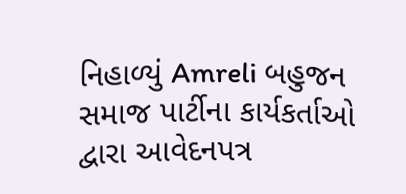નિહાળ્યું Amreli બહુજન સમાજ પાર્ટીના કાર્યકર્તાઓ દ્વારા આવેદનપત્ર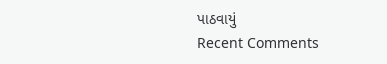પાઠવાયું
Recent Comments